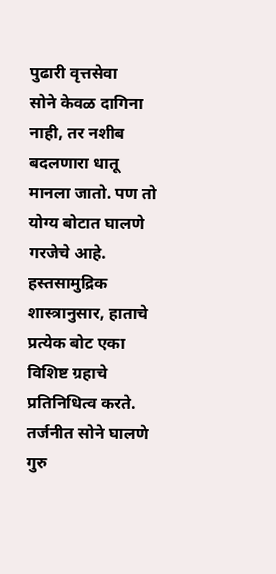पुढारी वृत्तसेवा
सोने केवळ दागिना नाही, तर नशीब बदलणारा धातू मानला जातो. पण तो योग्य बोटात घालणे गरजेचे आहे.
हस्तसामुद्रिक शास्त्रानुसार, हाताचे प्रत्येक बोट एका विशिष्ट ग्रहाचे प्रतिनिधित्व करते.
तर्जनीत सोने घालणे गुरु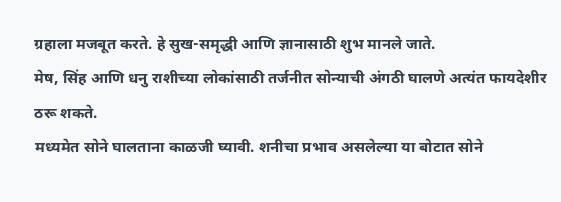ग्रहाला मजबूत करते. हे सुख-समृद्धी आणि ज्ञानासाठी शुभ मानले जाते.
मेष, सिंह आणि धनु राशीच्या लोकांसाठी तर्जनीत सोन्याची अंगठी घालणे अत्यंत फायदेशीर ठरू शकते.
मध्यमेत सोने घालताना काळजी घ्यावी. शनीचा प्रभाव असलेल्या या बोटात सोने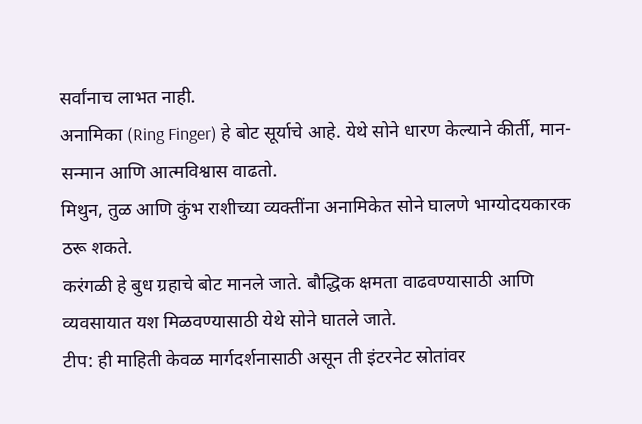सर्वांनाच लाभत नाही.
अनामिका (Ring Finger) हे बोट सूर्याचे आहे. येथे सोने धारण केल्याने कीर्ती, मान-सन्मान आणि आत्मविश्वास वाढतो.
मिथुन, तुळ आणि कुंभ राशीच्या व्यक्तींना अनामिकेत सोने घालणे भाग्योदयकारक ठरू शकते.
करंगळी हे बुध ग्रहाचे बोट मानले जाते. बौद्धिक क्षमता वाढवण्यासाठी आणि व्यवसायात यश मिळवण्यासाठी येथे सोने घातले जाते.
टीप: ही माहिती केवळ मार्गदर्शनासाठी असून ती इंटरनेट स्रोतांवर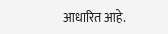आधारित आहे.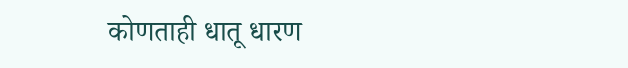कोणताही धातू धारण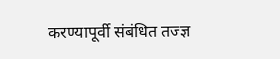करण्यापूर्वी संबंधित तज्ज्ञ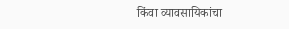किंवा व्यावसायिकांचा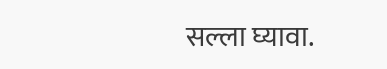सल्ला घ्यावा.